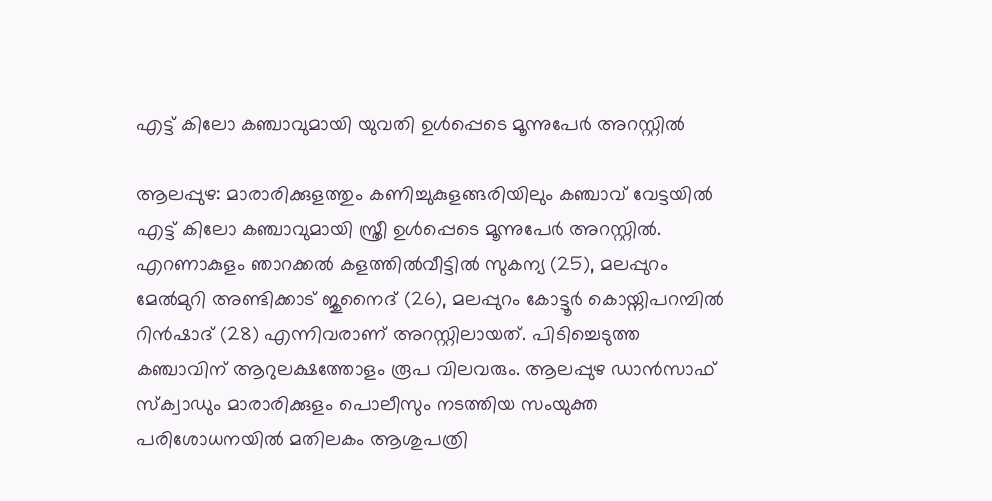എട്ട് കിലോ കഞ്ചാവുമായി യുവതി ഉൾപ്പെടെ മൂന്നുപേർ അറസ്റ്റിൽ

ആലപ്പുഴ: മാരാരിക്കുളത്തും കണിച്ചുകുളങ്ങരിയിലും കഞ്ചാവ് വേട്ടയിൽ എട്ട് കിലോ കഞ്ചാവുമായി സ്ത്രീ ഉൾപ്പെടെ മൂന്നുപേർ അറസ്റ്റിൽ. എറണാകുളം ഞാറക്കൽ കളത്തിൽവീട്ടിൽ സുകന്യ (25), മലപ്പുറം മേൽമുറി അണ്ടിക്കാട് ജുനൈദ് (26), മലപ്പുറം കോട്ടൂർ കൊയ്നിപറമ്പിൽ റിൻഷാദ് (28) എന്നിവരാണ് അറസ്റ്റിലായത്. പിടിച്ചെടുത്ത കഞ്ചാവിന് ആറുലക്ഷത്തോളം രൂപ വിലവരും. ആലപ്പുഴ ഡാൻസാഫ് സ്ക്വാഡും മാരാരിക്കുളം പൊലീസും നടത്തിയ സംയുക്ത പരിശോധനയിൽ മതിലകം ആശുപത്രി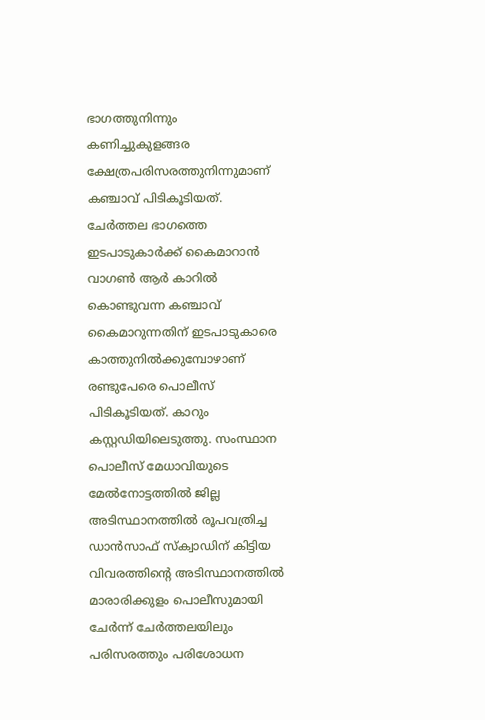ഭാഗത്തുനിന്നും കണിച്ചുകുളങ്ങര ക്ഷേത്രപരിസരത്തുനിന്നുമാണ് കഞ്ചാവ് പിടികൂടിയത്. ചേർത്തല ഭാഗത്തെ ഇടപാടുകാർക്ക് കൈമാറാൻ വാഗൺ ആർ കാറിൽ കൊണ്ടുവന്ന കഞ്ചാവ് കൈമാറുന്നതിന് ഇടപാടുകാരെ കാത്തുനിൽക്കുമ്പോഴാണ് രണ്ടുപേരെ പൊലീസ് പിടികൂടിയത്. കാറും കസ്റ്റഡിയിലെടുത്തു. സംസ്ഥാന പൊലീസ് മേധാവിയുടെ മേൽനോട്ടത്തിൽ ജില്ല അടിസ്ഥാനത്തിൽ രൂപവത്രിച്ച ഡാൻസാഫ് സ്ക്വാഡിന് കിട്ടിയ വിവരത്തിന്‍റെ അടിസ്ഥാനത്തിൽ മാരാരിക്കുളം പൊലീസുമായി ചേർന്ന് ചേർത്തലയിലും പരിസരത്തും പരിശോധന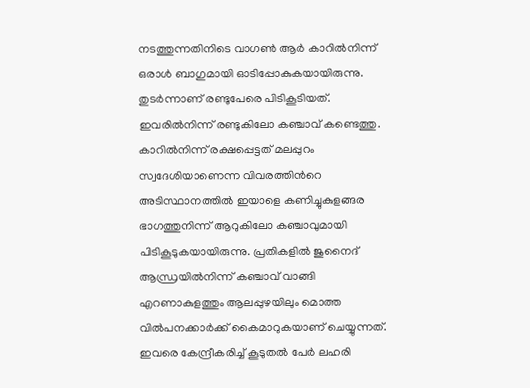നടത്തുന്നതിനിടെ വാഗൺ ആർ കാറിൽനിന്ന് ഒരാൾ ബാഗുമായി ഓടിപ്പോകുകയായിരുന്നു. തുടർന്നാണ് രണ്ടുപേരെ പിടികൂടിയത്. ഇവരിൽനിന്ന് രണ്ടുകിലോ കഞ്ചാവ് കണ്ടെത്തു. കാറിൽനിന്ന് രക്ഷപ്പെട്ടത് മലപ്പുറം സ്വദേശിയാണെന്ന വിവരത്തിന്‍റെ അടിസ്ഥാനത്തിൽ ഇയാളെ കണിച്ചുകുളങ്ങര ഭാഗത്തുനിന്ന് ആറുകിലോ കഞ്ചാവുമായി പിടികൂടുകയായിരുന്നു. പ്രതികളിൽ ജുനൈദ് ആന്ധ്രയിൽനിന്ന് കഞ്ചാവ് വാങ്ങി എറണാകുളത്തും ആലപ്പുഴയിലും മൊത്ത വിൽപനക്കാർക്ക് കൈമാറുകയാണ് ചെയ്യുന്നത്. ഇവരെ കേന്ദ്രീകരിച്ച് കൂടുതൽ പേർ ലഹരി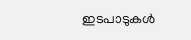ഇടപാടുകൾ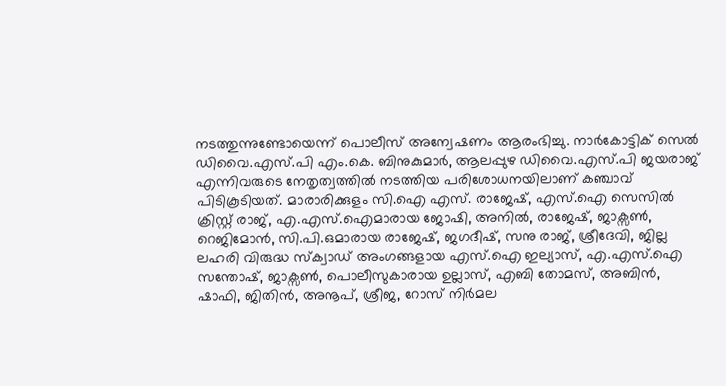നടത്തുന്നുണ്ടോയെന്ന് പൊലീസ് അന്വേഷണം ആരംഭിച്ചു. നാർകോട്ടിക് സെൽ ഡിവൈ.എസ്.പി എം.കെ. ബിനുകുമാർ, ആലപ്പുഴ ഡിവൈ.എസ്.പി ജയരാജ് എന്നിവരുടെ നേതൃത്വത്തിൽ നടത്തിയ പരിശോധനയിലാണ് കഞ്ചാവ് പിടികൂടിയത്. മാരാരിക്കുളം സി.ഐ എസ്. രാജേഷ്, എസ്.ഐ സെസിൽ ക്രിസ്റ്റ് രാജ്, എ.എസ്.ഐമാരായ ജോഷി, അനിൽ, രാജേഷ്, ജാക്സൺ, റെജിമോൻ, സി.പി.ഒമാരായ രാജേഷ്, ജഗദീഷ്, സനു രാജ്, ശ്രീദേവി, ജില്ല ലഹരി വിരുദ്ധ സ്ക്വാഡ് അംഗങ്ങളായ എസ്.ഐ ഇല്യാസ്, എ.എസ്.ഐ സന്തോഷ്, ജാക്സൺ, പൊലീസുകാരായ ഉല്ലാസ്, എബി തോമസ്, അബിൻ, ഷാഫി, ജിതിൻ, അനൂപ്, ശ്രീജ, റോസ് നിർമല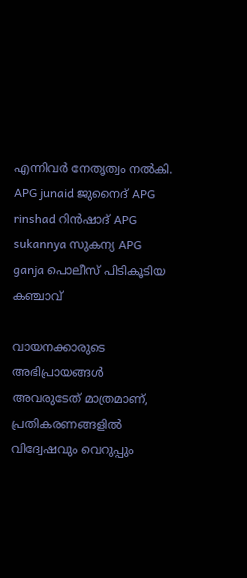എന്നിവർ നേതൃത്വം നൽകി. APG junaid ജുനൈദ് APG rinshad റിൻഷാദ് APG sukannya സുകന്യ APG ganja പൊലീസ് പിടികൂടിയ കഞ്ചാവ്

വായനക്കാരുടെ അഭിപ്രായങ്ങള്‍ അവരുടേത് മാത്രമാണ്, പ്രതികരണങ്ങളിൽ വിദ്വേഷവും വെറുപ്പും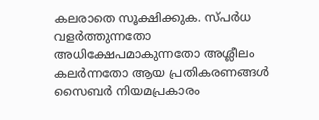കലരാതെ സൂക്ഷിക്കുക. സ്പർധ വളർത്തുന്നതോ അധിക്ഷേപമാകുന്നതോ അശ്ലീലം കലർന്നതോ ആയ പ്രതികരണങ്ങൾ സൈബർ നിയമപ്രകാരം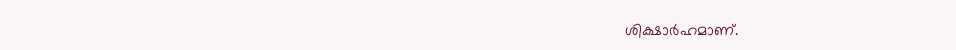ശിക്ഷാർഹമാണ്.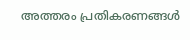അത്തരം പ്രതികരണങ്ങൾ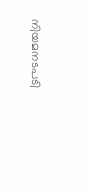നിയമനടപടി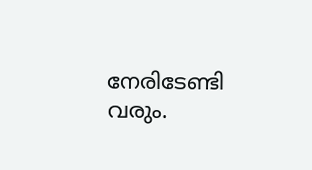നേരിടേണ്ടി വരും.